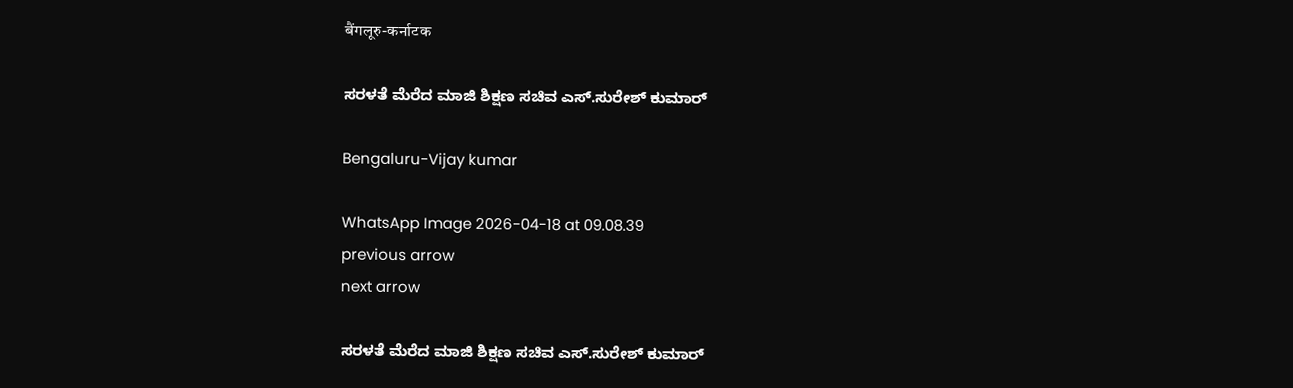बैंगलूरु-कर्नाटक

ಸರಳತೆ ಮೆರೆದ ಮಾಜಿ ಶಿಕ್ಷಣ ಸಚಿವ ಎಸ್.ಸುರೇಶ್ ಕುಮಾರ್

Bengaluru-Vijay kumar

WhatsApp Image 2026-04-18 at 09.08.39
previous arrow
next arrow

ಸರಳತೆ ಮೆರೆದ ಮಾಜಿ ಶಿಕ್ಷಣ ಸಚಿವ ಎಸ್.ಸುರೇಶ್ ಕುಮಾರ್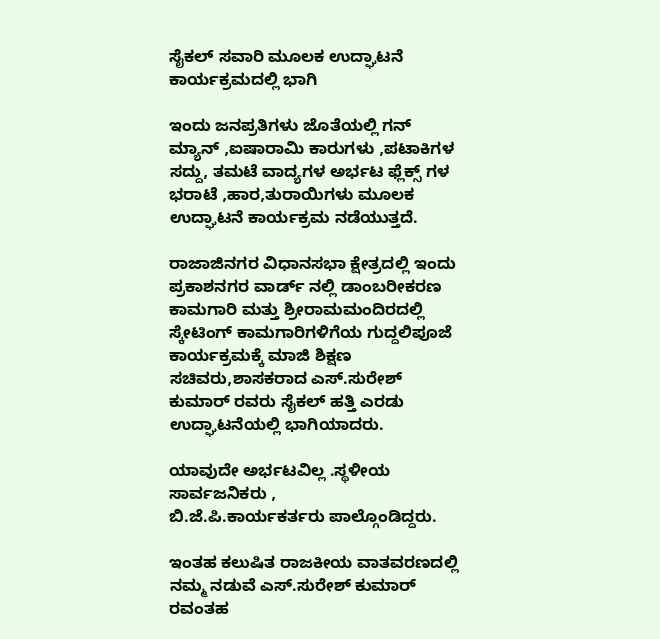ಸೈಕಲ್ ಸವಾರಿ ಮೂಲಕ ಉದ್ಘಾಟನೆ ಕಾರ್ಯಕ್ರಮದಲ್ಲಿ ಭಾಗಿ

ಇಂದು ಜನಪ್ರತಿಗಳು ಜೊತೆಯಲ್ಲಿ ಗನ್ ಮ್ಯಾನ್ ,ಐಷಾರಾಮಿ ಕಾರುಗಳು ,ಪಟಾಕಿಗಳ ಸದ್ದು, ತಮಟೆ ವಾದ್ಯಗಳ ಅರ್ಭಟ ಫ್ಲೆಕ್ಸ್ ಗಳ ಭರಾಟೆ ,ಹಾರ,ತುರಾಯಿಗಳು ಮೂಲಕ ಉದ್ಘಾಟನೆ ಕಾರ್ಯಕ್ರಮ ನಡೆಯುತ್ತದೆ.

ರಾಜಾಜಿನಗರ ವಿಧಾನಸಭಾ ಕ್ಷೇತ್ರದಲ್ಲಿ ಇಂದು ಪ್ರಕಾಶನಗರ ವಾರ್ಡ್ ನಲ್ಲಿ ಡಾಂಬರೀಕರಣ ಕಾಮಗಾರಿ ಮತ್ತು ಶ್ರೀರಾಮಮಂದಿರದಲ್ಲಿ ಸ್ಕೇಟಿಂಗ್ ಕಾಮಗಾರಿಗಳಿಗೆಯ ಗುದ್ದಲಿಪೂಜೆ ಕಾರ್ಯಕ್ರಮಕ್ಕೆ ಮಾಜಿ ಶಿಕ್ಷಣ ಸಚಿವರು,ಶಾಸಕರಾದ ಎಸ್.ಸುರೇಶ್ ಕುಮಾರ್ ರವರು ಸೈಕಲ್ ಹತ್ತಿ ಎರಡು ಉದ್ಘಾಟನೆಯಲ್ಲಿ ಭಾಗಿಯಾದರು.

ಯಾವುದೇ ಅರ್ಭಟವಿಲ್ಲ .ಸ್ಥಳೀಯ ಸಾರ್ವಜನಿಕರು ,
ಬಿ.ಜೆ.ಪಿ.ಕಾರ್ಯಕರ್ತರು ಪಾಲ್ಗೊಂಡಿದ್ದರು.

ಇಂತಹ ಕಲುಷಿತ ರಾಜಕೀಯ ವಾತವರಣದಲ್ಲಿ ನಮ್ಮ ನಡುವೆ ಎಸ್.ಸುರೇಶ್ ಕುಮಾರ್ ರವಂತಹ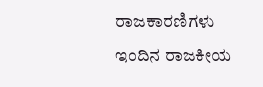ರಾಜಕಾರಣಿಗಳು ಇಂದಿನ ರಾಜಕೀಯ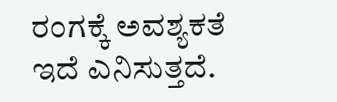ರಂಗಕ್ಕೆ ಅವಶ್ಯಕತೆ ಇದೆ ಎನಿಸುತ್ತದೆ.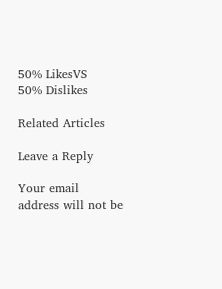50% LikesVS
50% Dislikes

Related Articles

Leave a Reply

Your email address will not be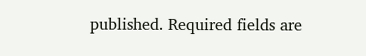published. Required fields are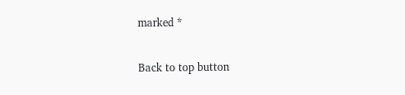marked *

Back to top button